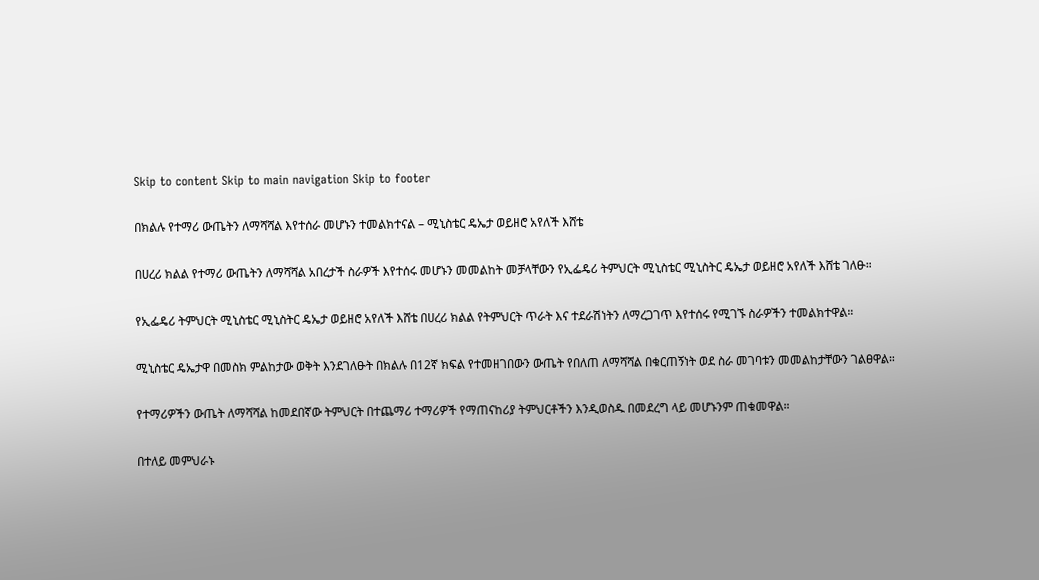Skip to content Skip to main navigation Skip to footer

በክልሉ የተማሪ ውጤትን ለማሻሻል እየተሰራ መሆኑን ተመልክተናል – ሚኒስቴር ዴኤታ ወይዘሮ አየለች እሸቴ

በሀረሪ ክልል የተማሪ ውጤትን ለማሻሻል አበረታች ስራዎች እየተሰሩ መሆኑን መመልከት መቻላቸውን የኢፌዴሪ ትምህርት ሚኒስቴር ሚኒስትር ዴኤታ ወይዘሮ አየለች እሸቴ ገለፁ።

የኢፌዴሪ ትምህርት ሚኒስቴር ሚኒስትር ዴኤታ ወይዘሮ አየለች እሸቴ በሀረሪ ክልል የትምህርት ጥራት እና ተደራሽነትን ለማረጋገጥ እየተሰሩ የሚገኙ ስራዎችን ተመልክተዋል።

ሚኒስቴር ዴኤታዋ በመስክ ምልከታው ወቅት እንደገለፁት በክልሉ በ12ኛ ክፍል የተመዘገበውን ውጤት የበለጠ ለማሻሻል በቁርጠኝነት ወደ ስራ መገባቱን መመልከታቸውን ገልፀዋል።

የተማሪዎችን ውጤት ለማሻሻል ከመደበኛው ትምህርት በተጨማሪ ተማሪዎች የማጠናከሪያ ትምህርቶችን እንዲወስዱ በመደረግ ላይ መሆኑንም ጠቁመዋል።

በተለይ መምህራኑ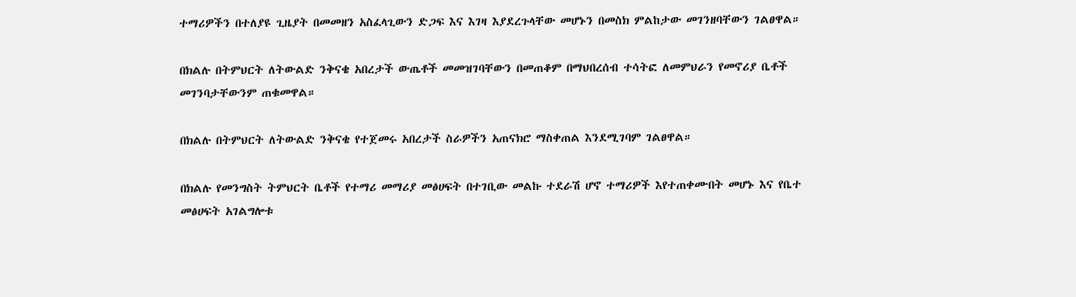ተማሪዎችን በተለያዩ ጊዜያት በመመዘን አስፈላጊውን ድጋፍ እና እገዛ እያደረጉላቸው መሆኑን በመስክ ምልከታው መገንዘባቸውን ገልፀዋል።

በክልሉ በትምህርት ለትውልድ ንቅናቄ አበረታች ውጤቶች መመዝገባቸውን በመጠቆም በማህበረሰብ ተሳትፎ ለመምህራን የመኖሪያ ቤቶች መገንባታቸውንም ጠቁመዋል።

በክልሉ በትምህርት ለትውልድ ንቅናቄ የተጀመሩ አበረታች ስራዎችን አጠናክሮ ማስቀጠል እንደሚገባም ገልፀዋል።

በክልሉ የመንግስት ትምህርት ቤቶች የተማሪ መማሪያ መፅሀፍት በተገቢው መልኩ ተደራሽ ሆኖ ተማሪዎች እየተጠቀሙበት መሆኑ እና የቤተ መፅሀፍት አገልግሎቱ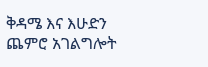ቅዳሜ እና እሁድን ጨምሮ አገልግሎት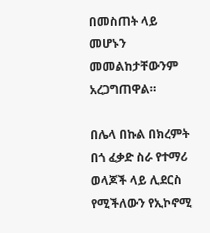በመስጠት ላይ መሆኑን መመልከታቸውንም አረጋግጠዋል።

በሌላ በኩል በክረምት በጎ ፈቃድ ስራ የተማሪ ወላጆች ላይ ሊደርስ የሚችለውን የኢኮኖሚ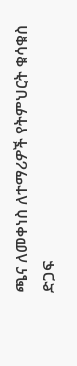ጫና ለመቀነስ ለተማሪዎች የትምህርት ቁሳቁስ ድጋፍ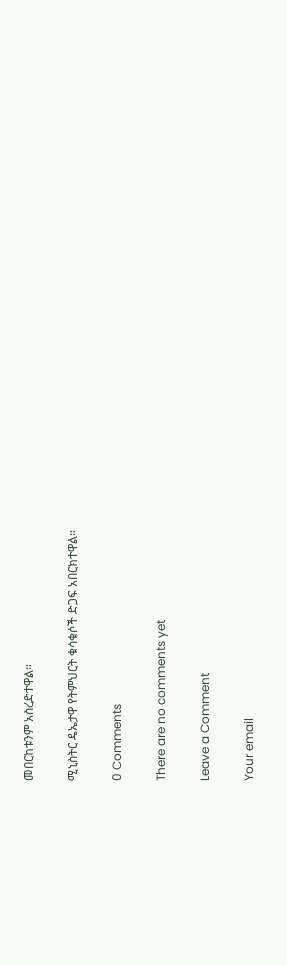መበርከቱንም አስረድተዋል።

ሚኒስትር ዴኤታዋ የትምህርት ቁሳቁሶች ድጋፍ አበርክተዋል።

0 Comments

There are no comments yet

Leave a Comment

Your email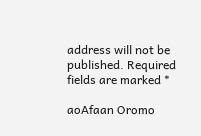address will not be published. Required fields are marked *

aoAfaan Oromo